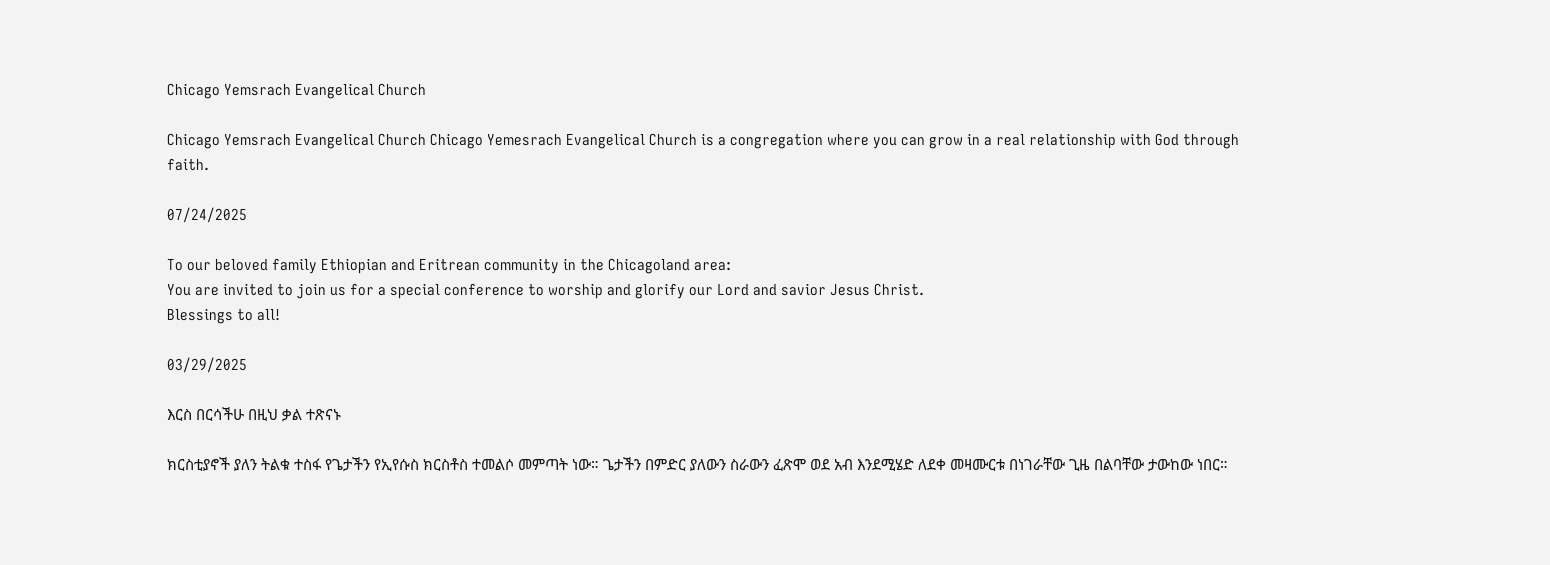Chicago Yemsrach Evangelical Church

Chicago Yemsrach Evangelical Church Chicago Yemesrach Evangelical Church is a congregation where you can grow in a real relationship with God through faith.

07/24/2025

To our beloved family Ethiopian and Eritrean community in the Chicagoland area:
You are invited to join us for a special conference to worship and glorify our Lord and savior Jesus Christ.
Blessings to all!

03/29/2025

እርስ በርሳችሁ በዚህ ቃል ተጽናኑ

ክርስቲያኖች ያለን ትልቁ ተስፋ የጌታችን የኢየሱስ ክርስቶስ ተመልሶ መምጣት ነው። ጌታችን በምድር ያለውን ስራውን ፈጽሞ ወደ አብ እንደሚሄድ ለደቀ መዛሙርቱ በነገራቸው ጊዜ በልባቸው ታውከው ነበር።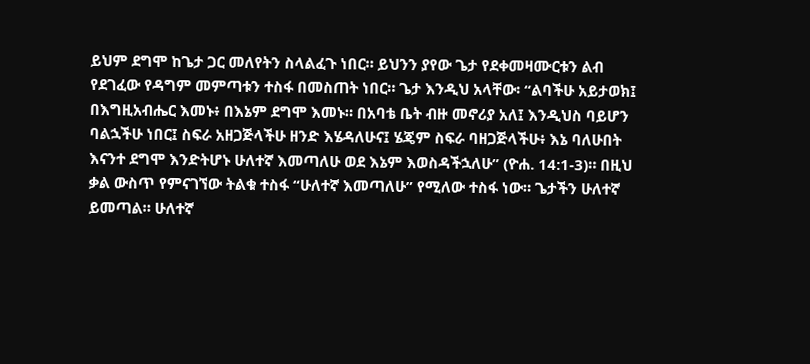ይህም ደግሞ ከጌታ ጋር መለየትን ስላልፈጉ ነበር። ይህንን ያየው ጌታ የደቀመዛሙርቱን ልብ የደገፈው የዳግም መምጣቱን ተስፋ በመስጠት ነበር። ጌታ እንዲህ አላቸው፡ “ልባችሁ አይታወክ፤ በእግዚአብሔር እመኑ፥ በእኔም ደግሞ እመኑ። በአባቴ ቤት ብዙ መኖሪያ አለ፤ እንዲህስ ባይሆን ባልኋችሁ ነበር፤ ስፍራ አዘጋጅላችሁ ዘንድ እሄዳለሁና፤ ሄጄም ስፍራ ባዘጋጅላችሁ፥ እኔ ባለሁበት እናንተ ደግሞ እንድትሆኑ ሁለተኛ እመጣለሁ ወደ እኔም እወስዳችኋለሁ” (ዮሐ. 14:1-3)። በዚህ ቃል ውስጥ የምናገኘው ትልቁ ተስፋ “ሁለተኛ እመጣለሁ” የሚለው ተስፋ ነው። ጌታችን ሁለተኛ ይመጣል። ሁለተኛ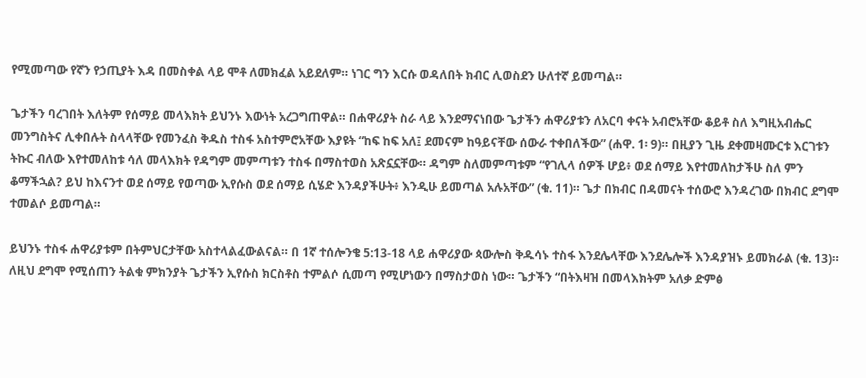የሚመጣው የኛን የኃጢያት እዳ በመስቀል ላይ ሞቶ ለመክፈል አይደለም። ነገር ግን እርሱ ወዳለበት ክብር ሊወስደን ሁለተኛ ይመጣል።

ጌታችን ባረገበት እለትም የሰማይ መላእክት ይህንኑ እውነት አረጋግጠዋል። በሐዋሪያት ስራ ላይ እንደማናነበው ጌታችን ሐዋሪያቱን ለአርባ ቀናት አብሮአቸው ቆይቶ ስለ እግዚአብሔር መንግስትና ሊቀበሉት ስላላቸው የመንፈስ ቅዱስ ተስፋ አስተምሮአቸው እያዩት “ከፍ ከፍ አለ፤ ደመናም ከዓይናቸው ሰውራ ተቀበለችው” (ሐዋ. 1፡ 9)። በዚያን ጊዜ ደቀመዛሙርቱ እርገቱን ትኩር ብለው እየተመለከቱ ሳለ መላእክት የዳግም መምጣቱን ተስፋ በማስተወስ አጽኗኗቸው። ዳግም ስለመምጣቱም “የገሊላ ሰዎች ሆይ፥ ወደ ሰማይ እየተመለከታችሁ ስለ ምን ቆማችኋል? ይህ ከእናንተ ወደ ሰማይ የወጣው ኢየሱስ ወደ ሰማይ ሲሄድ እንዳያችሁት፥ እንዲሁ ይመጣል አሉአቸው” (ቁ. 11)። ጌታ በክብር በዳመናት ተሰውሮ እንዳረገው በክብር ደግሞ ተመልሶ ይመጣል።

ይህንኑ ተስፋ ሐዋሪያቱም በትምህርታቸው አስተላልፈውልናል። በ 1ኛ ተሰሎንቄ 5:13-18 ላይ ሐዋሪያው ጳውሎስ ቅዱሳኑ ተስፋ እንደሌላቸው እንደሌሎች እንዳያዝኑ ይመክራል (ቁ. 13)። ለዚህ ደግሞ የሚሰጠን ትልቁ ምክንያት ጌታችን ኢየሱስ ክርስቶስ ተምልሶ ሲመጣ የሚሆነውን በማስታወስ ነው። ጌታችን “በትእዛዝ በመላእክትም አለቃ ድምፅ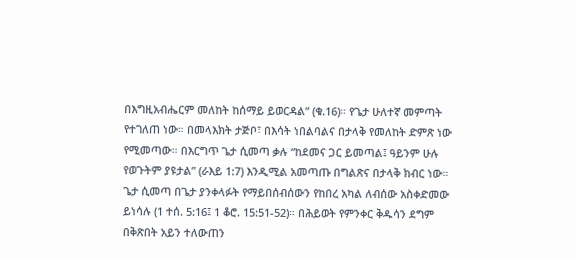በእግዚአብሔርም መለከት ከሰማይ ይወርዳል” (ቁ.16)። የጌታ ሁለተኛ መምጣት የተገለጠ ነው። በመላእክት ታጅቦ፣ በእሳት ነበልባልና በታላቅ የመለከት ድምጽ ነው የሚመጣው። በእርግጥ ጌታ ሲመጣ ቃሉ “ከደመና ጋር ይመጣል፤ ዓይንም ሁሉ የወጉትም ያዩታል” (ራእይ 1:7) እንዲሚል አመጣጡ በግልጽና በታላቅ ክብር ነው። ጌታ ሲመጣ በጌታ ያንቀላፉት የማይበሰብሰውን የከበረ አካል ለብሰው አስቀድመው ይነሳሉ (1 ተሰ. 5:16፤ 1 ቆሮ. 15:51-52)። በሕይወት የምንቀር ቅዱሳን ደግም በቅጽበት አይን ተለውጠን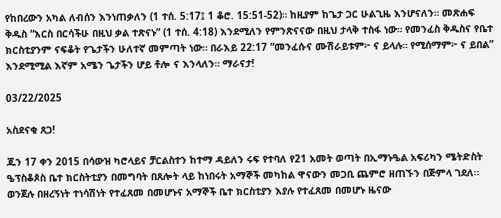የከበረውን አካል ለብሰን እንነጠቃለን (1 ተሰ. 5:17፤ 1 ቆሮ. 15:51-52)። ከዚያም ከጌታ ጋር ሁልጊዜ እንሆናለን። መጽሐፍ ቅዱስ “እርስ በርሳችሁ በዚህ ቃል ተጽናኑ” (1 ተሰ. 4:18) እንደሚለን የምንጽናናው በዚህ ታላቅ ተስፋ ነው። የመንፈስ ቅዱስና የቤተ ክርስቲያንም ናፍቆት የጌታችን ሁለተኛ መምጣት ነው። በራእይ 22:17 “መንፈሱና ሙሽራይቱም፦ ና ይላሉ። የሚሰማም፦ ና ይበል” እንደሚሚል እኛም አሜን ጌታችን ሆይ ቶሎ ና እንላለን። ማራናታ!

03/22/2025

አስደናቂ ጸጋ!

ጁን 17 ቀን 2015 በሳውዝ ካሮላይና ቻርልስተን ከተማ ዳይለን ሩፍ የተባለ የ21 አመት ወጣት በኢማኑዔል አፍሪካን ሜትድስት ዔፕስቆጶስ ቤተ ክርስትቲያን በመግባት በጸሎት ላይ ከነበሩት አማኞች መካከል ዋናውን መጋቢ ጨምሮ ዘጠኙን በጅምላ ገደለ። ወንጀሉ በዘረኝነት ተነሳሽነት የተፈጸመ በመሆኑና አማኞች ቤተ ክርስቲያን እያሉ የተፈጸመ በመሆኑ ዜናው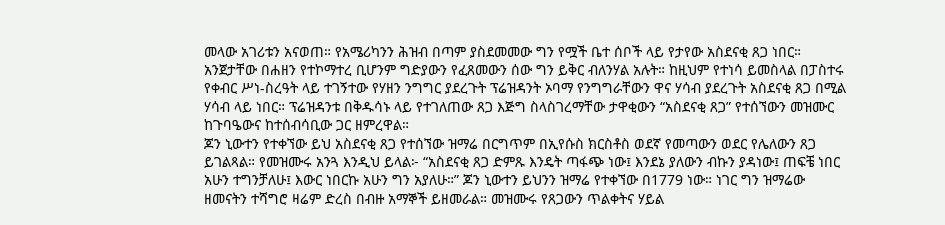መላው አገሪቱን አናወጠ። የአሜሪካንን ሕዝብ በጣም ያስደመመው ግን የሟች ቤተ ሰቦች ላይ የታየው አስደናቂ ጸጋ ነበር። አንጀታቸው በሐዘን የተኮማተረ ቢሆንም ግድያውን የፈጸመውን ሰው ግን ይቅር ብለንሃል አሉት። ከዚህም የተነሳ ይመስላል በፓስተሩ የቀብር ሥነ-ስረዓት ላይ ተገኝተው የሃዘን ንግግር ያደረጉት ፕሬዝዳንት ኦባማ የንግግራቸውን ዋና ሃሳብ ያደረጉት አስደናቂ ጸጋ በሚል ሃሳብ ላይ ነበር። ፕሬዝዳንቱ በቅዱሳኑ ላይ የተገለጠው ጸጋ እጅግ ስላስገረማቸው ታዋቂውን “አስደናቂ ጸጋ” የተሰኘውን መዝሙር ከጉባዔውና ከተሰብሳቢው ጋር ዘምረዋል።
ጆን ኒውተን የተቀኘው ይህ አስደናቂ ጸጋ የተሰኘው ዝማሬ በርግጥም በኢየሱስ ክርስቶስ ወደኛ የመጣውን ወደር የሌለውን ጸጋ ይገልጻል። የመዝሙሩ አንጓ እንዲህ ይላል፦ “አስደናቂ ጸጋ ድምጹ እንዴት ጣፋጭ ነው፤ እንደኔ ያለውን ብኩን ያዳነው፤ ጠፍቼ ነበር አሁን ተግንቻለሁ፤ እውር ነበርኩ አሁን ግን አያለሁ።” ጆን ኒውተን ይህንን ዝማሬ የተቀኘው በ1779 ነው። ነገር ግን ዝማሬው ዘመናትን ተሻግሮ ዛሬም ድረስ በብዙ አማኞች ይዘመራል። መዝሙሩ የጸጋውን ጥልቀትና ሃይል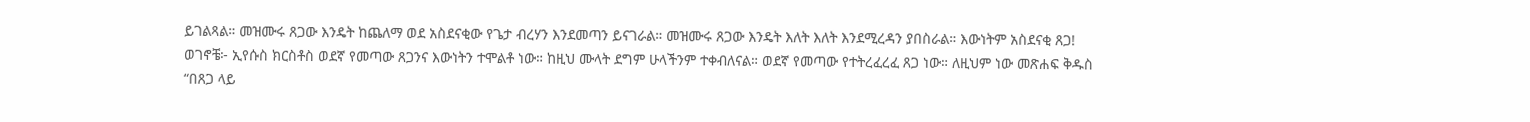ይገልጻል። መዝሙሩ ጸጋው እንዴት ከጨለማ ወደ አስደናቂው የጌታ ብረሃን እንደመጣን ይናገራል። መዝሙሩ ጸጋው እንዴት እለት እለት እንደሚረዳን ያበስራል። እውነትም አስደናቂ ጸጋ!
ወገኖቼ፦ ኢየሱስ ክርስቶስ ወደኛ የመጣው ጸጋንና እውነትን ተሞልቶ ነው። ከዚህ ሙላት ደግም ሁላችንም ተቀብለናል። ወደኛ የመጣው የተትረፈረፈ ጸጋ ነው። ለዚህም ነው መጽሐፍ ቅዱስ “በጸጋ ላይ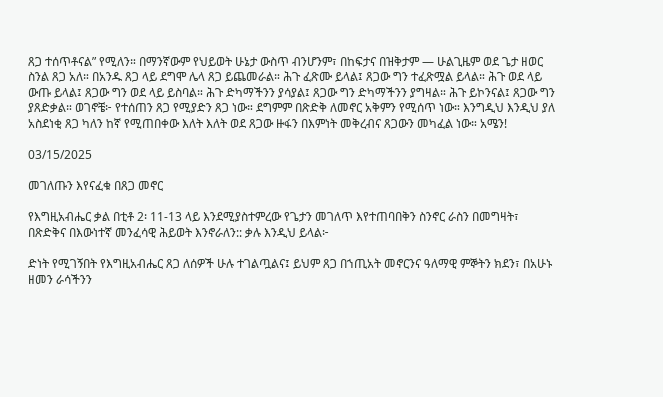ጸጋ ተሰጥቶናል” የሚለን። በማንኛውም የህይወት ሁኔታ ውስጥ ብንሆንም፣ በከፍታና በዝቅታም — ሁልጊዜም ወደ ጌታ ዘወር ስንል ጸጋ አለ። በአንዱ ጸጋ ላይ ደግሞ ሌላ ጸጋ ይጨመራል። ሕጉ ፈጽሙ ይላል፤ ጸጋው ግን ተፈጽሟል ይላል። ሕጉ ወደ ላይ ውጡ ይላል፤ ጸጋው ግን ወደ ላይ ይስባል። ሕጉ ድካማችንን ያሳያል፤ ጸጋው ግን ድካማችንን ያግዛል። ሕጉ ይኮንናል፤ ጸጋው ግን ያጸድቃል። ወገኖቼ፦ የተሰጠን ጸጋ የሚያድን ጸጋ ነው። ደግምም በጽድቅ ለመኖር አቅምን የሚሰጥ ነው። እንግዲህ እንዲህ ያለ አስደነቂ ጸጋ ካለን ከኛ የሚጠበቀው እለት እለት ወደ ጸጋው ዙፋን በእምነት መቅረብና ጸጋውን መካፈል ነው። አሜን!

03/15/2025

መገለጡን እየናፈቁ በጸጋ መኖር

የእግዚአብሔር ቃል በቲቶ 2፡ 11-13 ላይ እንደሚያስተምረው የጌታን መገለጥ እየተጠባበቅን ስንኖር ራስን በመግዛት፣ በጽድቅና በእውነተኛ መንፈሳዊ ሕይወት እንኖራለን:: ቃሉ እንዲህ ይላል፦

ድነት የሚገኝበት የእግዚአብሔር ጸጋ ለሰዎች ሁሉ ተገልጧልና፤ ይህም ጸጋ በኀጢአት መኖርንና ዓለማዊ ምኞትን ክደን፣ በአሁኑ ዘመን ራሳችንን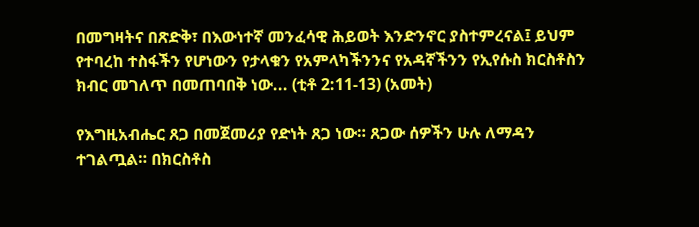በመግዛትና በጽድቅ፣ በእውነተኛ መንፈሳዊ ሕይወት እንድንኖር ያስተምረናል፤ ይህም የተባረከ ተስፋችን የሆነውን የታላቁን የአምላካችንንና የአዳኛችንን የኢየሱስ ክርስቶስን ክብር መገለጥ በመጠባበቅ ነው... (ቲቶ 2:11-13) (አመት)

የእግዚአብሔር ጸጋ በመጀመሪያ የድነት ጸጋ ነው። ጸጋው ሰዎችን ሁሉ ለማዳን ተገልጧል። በክርስቶስ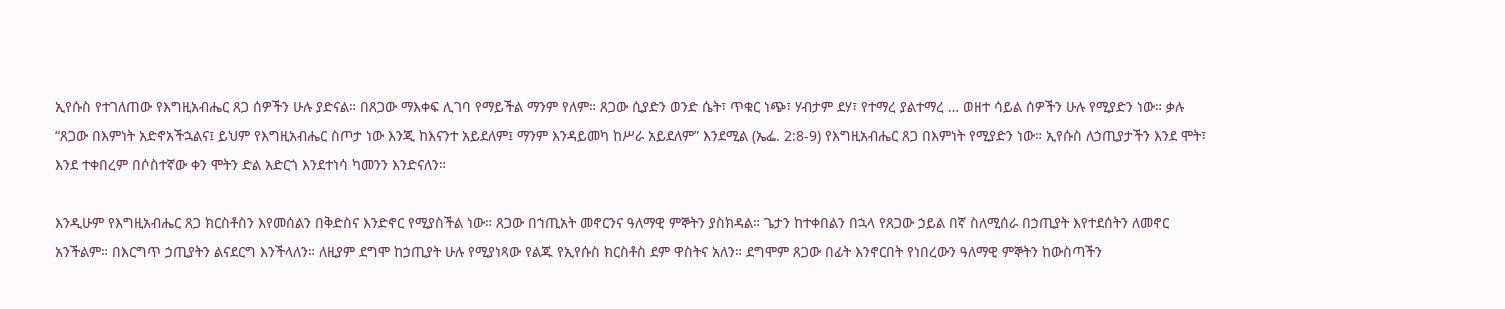ኢየሱስ የተገለጠው የእግዚአብሔር ጸጋ ሰዎችን ሁሉ ያድናል። በጸጋው ማእቀፍ ሊገባ የማይችል ማንም የለም። ጸጋው ሲያድን ወንድ ሴት፣ ጥቁር ነጭ፣ ሃብታም ደሃ፣ የተማረ ያልተማረ … ወዘተ ሳይል ሰዎችን ሁሉ የሚያድን ነው። ቃሉ “ጸጋው በእምነት አድኖአችኋልና፤ ይህም የእግዚአብሔር ስጦታ ነው እንጂ ከእናንተ አይደለም፤ ማንም እንዳይመካ ከሥራ አይደለም” እንደሚል (ኤፌ. 2:8-9) የእግዚአብሔር ጸጋ በእምነት የሚያድን ነው። ኢየሱስ ለኃጢያታችን እንደ ሞት፣ እንደ ተቀበረም በሶስተኛው ቀን ሞትን ድል አድርጎ እንደተነሳ ካመንን እንድናለን።

እንዲሁም የእግዚአብሔር ጸጋ ክርስቶስን እየመሰልን በቅድስና እንድኖር የሚያስችል ነው። ጸጋው በኀጢአት መኖርንና ዓለማዊ ምኞትን ያስክዳል። ጌታን ከተቀበልን በኋላ የጸጋው ኃይል በኛ ስለሚሰራ በኃጢያት እየተደሰትን ለመኖር አንችልም። በእርግጥ ኃጢያትን ልናደርግ እንችላለን። ለዚያም ደግሞ ከኃጢያት ሁሉ የሚያነጻው የልጁ የኢየሱስ ክርስቶስ ደም ዋስትና አለን። ደግሞም ጸጋው በፊት እንኖርበት የነበረውን ዓለማዊ ምኞትን ከውስጣችን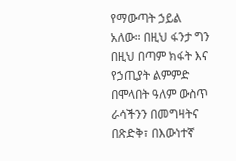የማውጣት ኃይል አለው። በዚህ ፋንታ ግን በዚህ በጣም ክፋት እና የኃጢያት ልምምድ በሞላበት ዓለም ውስጥ ራሳችንን በመግዛትና በጽድቅ፣ በእውነተኛ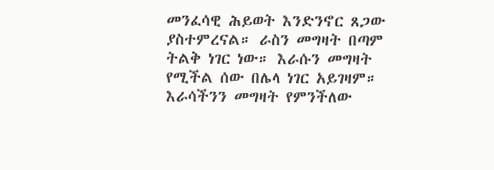መንፈሳዊ ሕይወት እንድንኖር ጸጋው ያስተምረናል። ራስን መግዛት በጣም ትልቅ ነገር ነው። እራሱን መግዛት የሚችል ሰው በሌላ ነገር አይገዛም። እራሳችንን መግዛት የምንችለው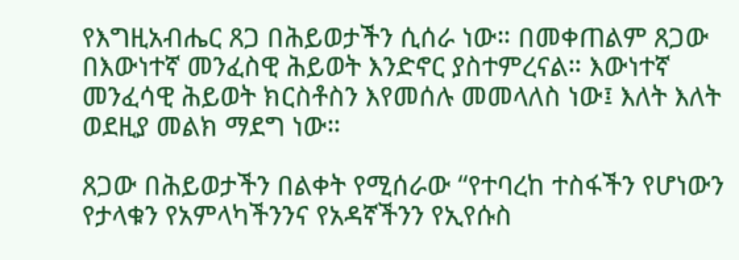የእግዚአብሔር ጸጋ በሕይወታችን ሲሰራ ነው። በመቀጠልም ጸጋው በእውነተኛ መንፈስዊ ሕይወት እንድኖር ያስተምረናል። እውነተኛ መንፈሳዊ ሕይወት ክርስቶስን እየመሰሉ መመላለስ ነው፤ እለት እለት ወደዚያ መልክ ማደግ ነው።

ጸጋው በሕይወታችን በልቀት የሚሰራው “የተባረከ ተስፋችን የሆነውን የታላቁን የአምላካችንንና የአዳኛችንን የኢየሱስ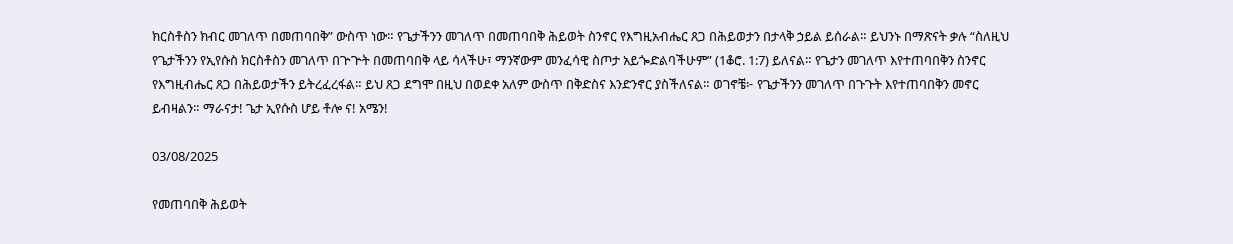ክርስቶስን ክብር መገለጥ በመጠባበቅ” ውስጥ ነው። የጌታችንን መገለጥ በመጠባበቅ ሕይወት ስንኖር የእግዚአብሔር ጸጋ በሕይወታን በታላቅ ኃይል ይሰራል። ይህንኑ በማጽናት ቃሉ “ስለዚህ የጌታችንን የኢየሱስ ክርስቶስን መገለጥ በጕጕት በመጠባበቅ ላይ ሳላችሁ፣ ማንኛውም መንፈሳዊ ስጦታ አይጐድልባችሁም” (1ቆሮ. 1:7) ይለናል። የጌታን መገለጥ እየተጠባበቅን ስንኖር የእግዚብሔር ጸጋ በሕይወታችን ይትረፈረፋል። ይህ ጸጋ ደግሞ በዚህ በወደቀ አለም ውስጥ በቅድስና እንድንኖር ያስችለናል። ወገኖቼ፦ የጌታችንን መገለጥ በጉጉት እየተጠባበቅን መኖር ይብዛልን። ማራናታ! ጌታ ኢየሱስ ሆይ ቶሎ ና! አሜን!

03/08/2025

የመጠባበቅ ሕይወት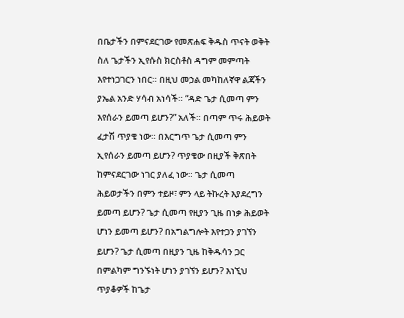በቤታችን በምናደርገው የመጽሐፍ ቅዱስ ጥናት ወቅት ስለ ጌታችን ኢየሱስ ክርስቶስ ዳግም መምጣት እየተነጋገርን ነበር። በዚህ መኃል መካከለኛዋ ልጃችን ያኤል አንድ ሃሳብ አነሳች። “ዳድ ጌታ ሲመጣ ምን እየሰራን ይመጣ ይሆን?” አለች። በጣም ጥሩ ሕይወት ፈታሽ ጥያቄ ነው። በእርግጥ ጌታ ሲመጣ ምን ኢየሰራን ይመጣ ይሆን? ጥያቄው በዚያች ቅጽበት ከምናደርገው ነገር ያለፈ ነው። ጌታ ሲመጣ ሕይወታችን በምን ተይዞ፣ ምን ላይ ትኩረት እያደረግን ይመጣ ይሆን? ጌታ ሲመጣ የዚያን ጊዜ በነቃ ሕይወት ሆነን ይመጣ ይሆን? በአግልግሎት እየተጋን ያገኘን ይሆን? ጌታ ሲመጣ በዚያን ጊዜ ከቅዱሳን ጋር በምልካም ግንኙነት ሆነን ያገኘን ይሆን? እነኚህ ጥያቆዎች ከጌታ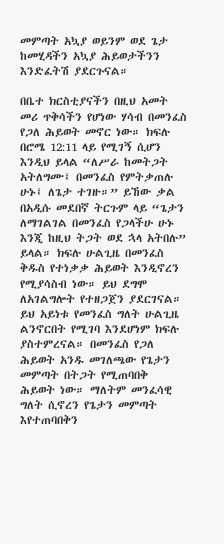መምጣት አኳያ ወይንም ወደ ጌታ ከመሂዳችን አኳያ ሕይወታችንን እንድፈትሽ ያደርጉናል።

በቤተ ክርስቲያናችን በዚህ አመት መሪ ጥቅሳችን የሆነው ሃሳብ በመንፈስ የጋለ ሕይወት መኖር ነው። ክፍሉ በሮሜ 12:11 ላይ የሚገኝ ሲሆን እንዲህ ይላል “ለሥራ ከመትጋት አትለግሙ፤ በመንፈስ የምትቃጠሉ ሁኑ፤ ለጌታ ተገዙ።” ይኸው ቃል በአዲሱ መደበኛ ትርጉም ላይ “ጌታን ለማገልገል በመንፈስ የጋላችሁ ሁኑ እንጂ ከዚህ ትጋት ወደ ኋላ አትበሉ” ይላል። ክፍሉ ሁልጊዜ በመንፈስ ቅዱስ የተነቃቃ ሕይወት እንዲኖረን የሚያሳስብ ነው። ይህ ደግሞ ለአገልግሎት የተዘጋጀን ያደርገናል። ይህ አይነቱ የመንፈስ ግለት ሁልጊዜ ልንኖርበት የሚገባ እንደሆነም ክፍሉ ያስተምረናል። በመንፈስ የጋለ ሕይወት አንዱ መገለጫው የጌታን መምጣት በትጋት የሚጠባበቅ ሕይወት ነው። ማለትም መንፈሳዊ ግለት ሲኖረን የጌታን መምጣት እየተጠባበቅን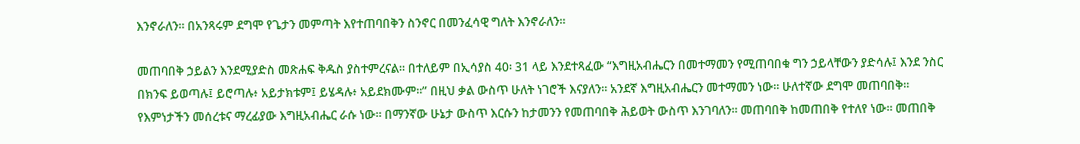እንኖራለን። በአንጻሩም ደግሞ የጌታን መምጣት እየተጠባበቅን ስንኖር በመንፈሳዊ ግለት እንኖራለን።

መጠባበቅ ኃይልን እንደሚያድስ መጽሐፍ ቅዱስ ያስተምረናል። በተለይም በኢሳያስ 40፡ 31 ላይ እንደተጻፈው “እግዚአብሔርን በመተማመን የሚጠባበቁ ግን ኃይላቸውን ያድሳሉ፤ እንደ ንስር በክንፍ ይወጣሉ፤ ይሮጣሉ፥ አይታክቱም፤ ይሄዳሉ፥ አይደክሙም።” በዚህ ቃል ውስጥ ሁለት ነገሮች እናያለን። አንደኛ እግዚአብሔርን መተማመን ነው። ሁለተኛው ደግሞ መጠባበቅ። የእምነታችን መሰረቱና ማረፊያው እግዚአብሔር ራሱ ነው። በማንኛው ሁኔታ ውስጥ እርሱን ከታመንን የመጠባበቅ ሕይወት ውስጥ እንገባለን። መጠባበቅ ከመጠበቅ የተለየ ነው። መጠበቅ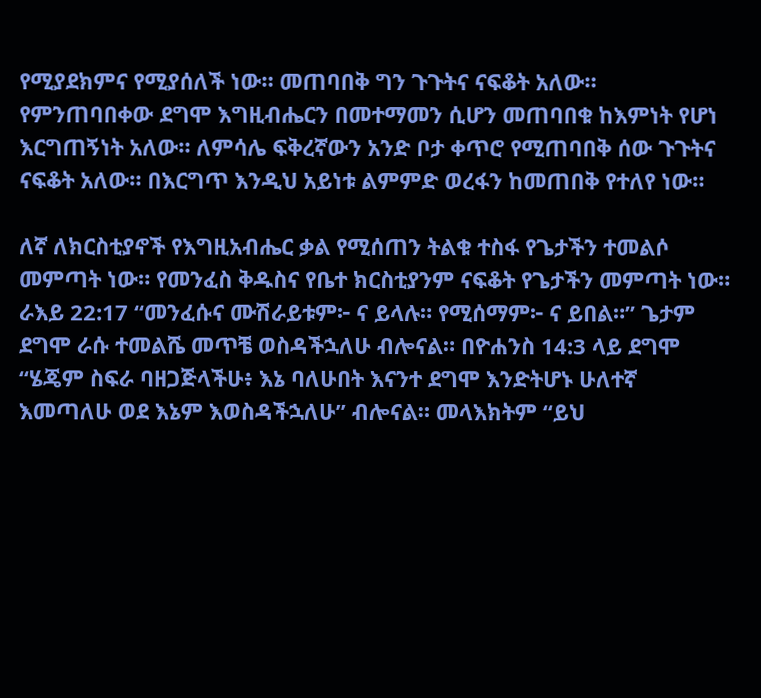የሚያደክምና የሚያሰለች ነው። መጠባበቅ ግን ጉጉትና ናፍቆት አለው። የምንጠባበቀው ደግሞ እግዚብሔርን በመተማመን ሲሆን መጠባበቁ ከእምነት የሆነ እርግጠኝነት አለው። ለምሳሌ ፍቅረኛውን አንድ ቦታ ቀጥሮ የሚጠባበቅ ሰው ጉጉትና ናፍቆት አለው። በእርግጥ እንዲህ አይነቱ ልምምድ ወረፋን ከመጠበቅ የተለየ ነው።

ለኛ ለክርስቲያኖች የእግዚአብሔር ቃል የሚሰጠን ትልቁ ተስፋ የጌታችን ተመልሶ መምጣት ነው። የመንፈስ ቅዱስና የቤተ ክርስቲያንም ናፍቆት የጌታችን መምጣት ነው። ራእይ 22:17 “መንፈሱና ሙሽራይቱም፦ ና ይላሉ። የሚሰማም፦ ና ይበል።” ጌታም ደግሞ ራሱ ተመልሼ መጥቼ ወስዳችኋለሁ ብሎናል። በዮሐንስ 14:3 ላይ ደግሞ “ሄጄም ስፍራ ባዘጋጅላችሁ፥ እኔ ባለሁበት እናንተ ደግሞ እንድትሆኑ ሁለተኛ እመጣለሁ ወደ እኔም እወስዳችኋለሁ” ብሎናል። መላእክትም “ይህ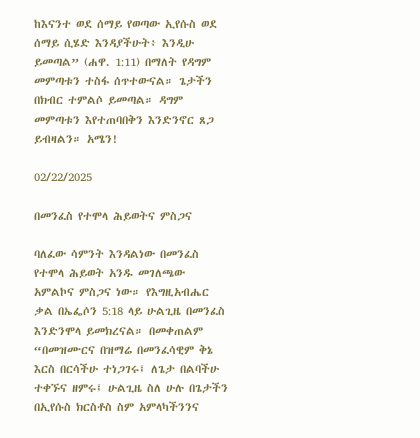ከእናንተ ወደ ሰማይ የወጣው ኢየሱስ ወደ ሰማይ ሲሄድ እንዳያችሁት፥ እንዲሁ ይመጣል” (ሐዋ. 1:11) በማለት የዳግም መምጣቱን ተስፋ ሰጥተውናል። ጌታችን በክብር ተምልሶ ይመጣል። ዳግም መምጣቱን እየተጠባበቅን እንድንኖር ጸጋ ይብዛልን። አሜን!

02/22/2025

በመንፈስ የተሞላ ሕይወትና ምስጋና

ባለፈው ሳምንት እንዳልነው በመንፈስ የተሞላ ሕይወት አንዱ መገለጫው አምልኮና ምስጋና ነው። የእግዚአብሔር ቃል በኤፌሶን 5:18 ላይ ሁልጊዜ በመንፈስ እንድንሞላ ይመክረናል። በመቀጠልም “በመዝሙርና በዝማሬ በመንፈሳዊም ቅኔ እርስ በርሳችሁ ተነጋገሩ፤ ለጌታ በልባችሁ ተቀኙና ዘምሩ፤ ሁልጊዜ ስለ ሁሉ በጌታችን በኢየሱስ ክርስቶስ ስም አምላካችንንና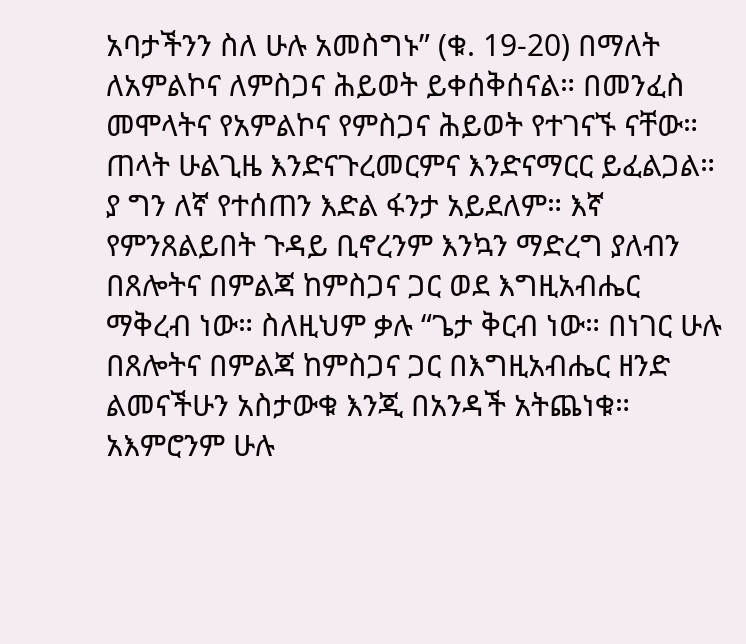አባታችንን ስለ ሁሉ አመስግኑ” (ቁ. 19-20) በማለት ለአምልኮና ለምስጋና ሕይወት ይቀሰቅሰናል። በመንፈስ መሞላትና የአምልኮና የምስጋና ሕይወት የተገናኙ ናቸው። ጠላት ሁልጊዜ እንድናጉረመርምና እንድናማርር ይፈልጋል። ያ ግን ለኛ የተሰጠን እድል ፋንታ አይደለም። እኛ የምንጸልይበት ጉዳይ ቢኖረንም እንኳን ማድረግ ያለብን በጸሎትና በምልጃ ከምስጋና ጋር ወደ እግዚአብሔር ማቅረብ ነው። ስለዚህም ቃሉ “ጌታ ቅርብ ነው። በነገር ሁሉ በጸሎትና በምልጃ ከምስጋና ጋር በእግዚአብሔር ዘንድ ልመናችሁን አስታውቁ እንጂ በአንዳች አትጨነቁ። አእምሮንም ሁሉ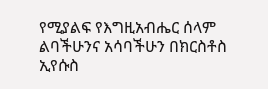የሚያልፍ የእግዚአብሔር ሰላም ልባችሁንና አሳባችሁን በክርስቶስ ኢየሱስ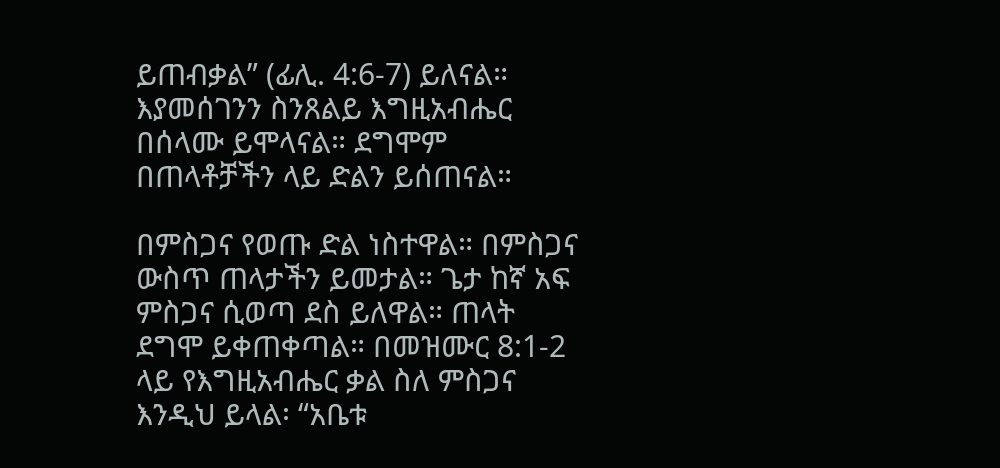ይጠብቃል” (ፊሊ. 4:6-7) ይለናል። እያመሰገንን ስንጸልይ እግዚአብሔር በሰላሙ ይሞላናል። ደግሞም በጠላቶቻችን ላይ ድልን ይሰጠናል።

በምስጋና የወጡ ድል ነስተዋል። በምስጋና ውስጥ ጠላታችን ይመታል። ጌታ ከኛ አፍ ምስጋና ሲወጣ ደስ ይለዋል። ጠላት ደግሞ ይቀጠቀጣል። በመዝሙር 8:1-2 ላይ የእግዚአብሔር ቃል ስለ ምስጋና እንዲህ ይላል፡ “አቤቱ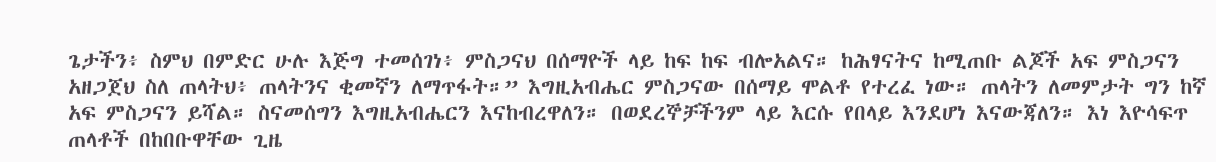ጌታችን፥ ስምህ በምድር ሁሉ እጅግ ተመሰገነ፥ ምስጋናህ በሰማዮች ላይ ከፍ ከፍ ብሎአልና። ከሕፃናትና ከሚጠቡ ልጆች አፍ ምስጋናን አዘጋጀህ ስለ ጠላትህ፥ ጠላትንና ቂመኛን ለማጥፋት።” እግዚአብሔር ምስጋናው በሰማይ ሞልቶ የተረፈ ነው። ጠላትን ለመምታት ግን ከኛ አፍ ምስጋናን ይሻል። ስናመሰግን እግዚአብሔርን እናከብረዋለን። በወደረኞቻችንም ላይ እርሱ የበላይ እንደሆነ እናውጃለን። እነ እዮሳፍጥ ጠላቶች በከበቡዋቸው ጊዜ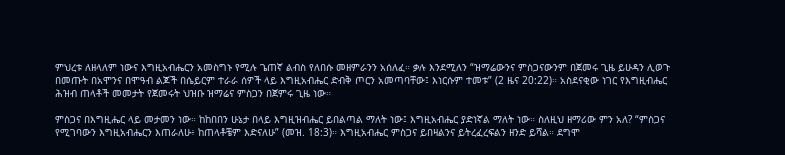ምህረቱ ለዘላለም ነውና እግዚአብሔርን አመስግኑ የሚሉ ጌጠኛ ልብስ የለበሱ መዘምራንን አሰለፈ። ቃሉ እንደሚለን “ዝማሬውንና ምስጋናውንም በጀመሩ ጊዜ ይሁዳን ሊወጉ በመጡት በአሞንና በሞዓብ ልጆች በሴይርም ተራራ ሰዎች ላይ እግዚአብሔር ድብቅ ጦርን አመጣባቸው፤ እነርሱም ተመቱ” (2 ዜና 20:22)። አስደናቂው ነገር የእግዚብሔር ሕዝብ ጠላቶች መመታት የጀመሩት ህዝቡ ዝማሬና ምስጋን በጀምሩ ጊዜ ነው።

ምስጋና በእግዚሔር ላይ መታመን ነው። ከከበበን ሁኔታ በላይ እግዚዝብሔር ይበልጣል ማለት ነው፤ እግዚአብሔር ያድነኛል ማለት ነው። ስለዚህ ዘማሪው ምን አለ? “ምስጋና የሚገባውን እግዚአብሔርን እጠራለሁ፥ ከጠላቶቼም እድናለሁ” (መዝ. 18:3)። እግዚአብሔር ምስጋና ይበዛልንና ይትረፈረፍልን ዘንድ ይሻል። ደግሞ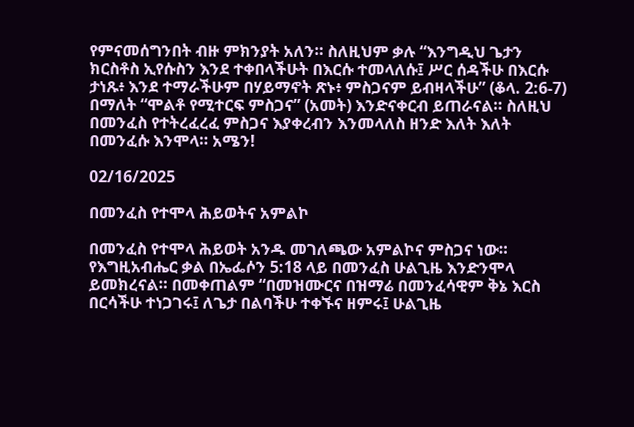የምናመሰግንበት ብዙ ምክንያት አለን። ስለዚህም ቃሉ “እንግዲህ ጌታን ክርስቶስ ኢየሱስን እንደ ተቀበላችሁት በእርሱ ተመላለሱ፤ ሥር ሰዳችሁ በእርሱ ታነጹ፥ እንደ ተማራችሁም በሃይማኖት ጽኑ፥ ምስጋናም ይብዛላችሁ” (ቆላ. 2:6-7) በማለት “ሞልቶ የሚተርፍ ምስጋና” (አመት) እንድናቀርብ ይጠራናል። ስለዚህ በመንፈስ የተትረፈረፈ ምስጋና እያቀረብን እንመላለስ ዘንድ እለት እለት በመንፈሱ እንሞላ። አሜን!

02/16/2025

በመንፈስ የተሞላ ሕይወትና አምልኮ

በመንፈስ የተሞላ ሕይወት አንዱ መገለጫው አምልኮና ምስጋና ነው። የእግዚአብሔር ቃል በኤፌሶን 5:18 ላይ በመንፈስ ሁልጊዜ እንድንሞላ ይመክረናል። በመቀጠልም “በመዝሙርና በዝማሬ በመንፈሳዊም ቅኔ እርስ በርሳችሁ ተነጋገሩ፤ ለጌታ በልባችሁ ተቀኙና ዘምሩ፤ ሁልጊዜ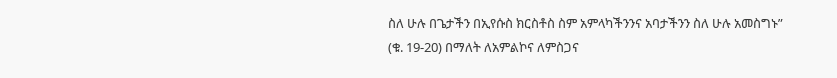ስለ ሁሉ በጌታችን በኢየሱስ ክርስቶስ ስም አምላካችንንና አባታችንን ስለ ሁሉ አመስግኑ” (ቁ. 19-20) በማለት ለአምልኮና ለምስጋና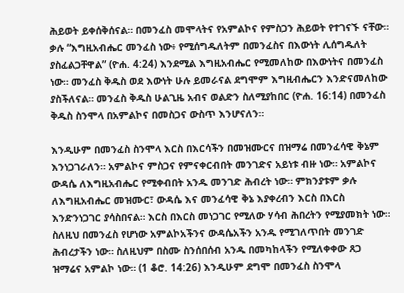ሕይወት ይቀሰቅሰናል። በመንፈስ መሞላትና የአምልኮና የምስጋን ሕይወት የተገናኙ ናቸው። ቃሉ “እግዚአብሔር መንፈስ ነው፥ የሚሰግዱለትም በመንፈስና በእውነት ሊሰግዱለት ያስፈልጋቸዋል” (ዮሐ. 4:24) እንደሚል እግዚአብሔር የሚመለከው በእውነትና በመንፈስ ነው። መንፈስ ቅዱስ ወደ እውነት ሁሉ ይመራናል ደግሞም እግዚብሔርን እንድናመለከው ያስችለናል። መንፈስ ቅዱስ ሁልጊዜ አብና ወልድን ስለሚያከበር (ዮሐ. 16:14) በመንፈስ ቅዱስ ስንሞላ በአምልኮና በመስጋና ውስጥ እንሆናለን።

እንዲሁም በመንፈስ ስንሞላ እርስ በእርሳችን በመዝሙርና በዝማሬ በመንፈሳዊ ቅኔም እንነጋገራለን። አምልኮና ምስጋና የምናቀርብበት መንገድና አይነቱ ብዙ ነው። አምልኮና ውዳሴ ለእግዚአብሔር የሚቀብበት አንዱ መንገድ ሕብረት ነው። ምክንያቱም ቃሉ ለእግዚአብሔር መዝሙር፣ ውዳሴ እና መንፈሳዊ ቅኔ እያቀረብን እርስ በእርስ እንድንነጋገር ያሳስበናል። እርስ በእርስ መነጋገር የሚለው ሃሳብ ሕበረትን የሚያመክት ነው። ስለዚህ በመንፈስ የሆነው አምልኮአችንና ውዳሴአችን አንዱ የሚገለጥበት መንገድ ሕብረታችን ነው። ስለዚህም በስሙ ስንሰበሰብ አንዱ በመካከላችን የሚለቀቀው ጸጋ ዝማሬና አምልኮ ነው። (1 ቆሮ. 14:26) እንዲሁም ደግሞ በመንፈስ ስንሞላ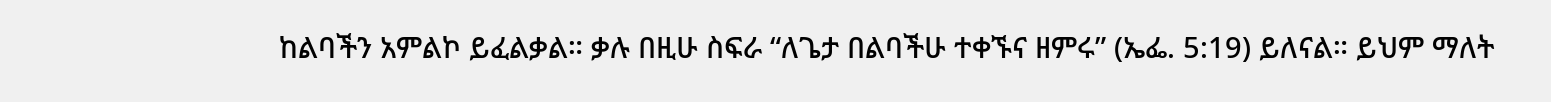ከልባችን አምልኮ ይፈልቃል። ቃሉ በዚሁ ስፍራ “ለጌታ በልባችሁ ተቀኙና ዘምሩ” (ኤፌ. 5:19) ይለናል። ይህም ማለት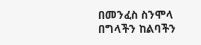በመንፈስ ስንሞላ በግላችን ከልባችን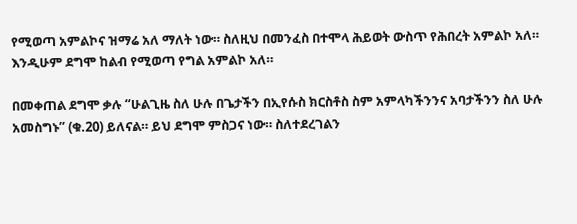የሚወጣ አምልኮና ዝማሬ አለ ማለት ነው። ስለዚህ በመንፈስ በተሞላ ሕይወት ውስጥ የሕበረት አምልኮ አለ። እንዲሁም ደግሞ ከልብ የሚወጣ የግል አምልኮ አለ።

በመቀጠል ደግሞ ቃሉ “ሁልጊዜ ስለ ሁሉ በጌታችን በኢየሱስ ክርስቶስ ስም አምላካችንንና አባታችንን ስለ ሁሉ አመስግኑ” (ቁ.20) ይለናል። ይህ ደግሞ ምስጋና ነው። ስለተደረገልን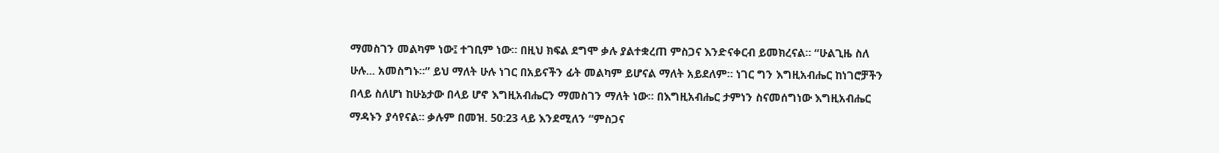ማመስገን መልካም ነው፤ ተገቢም ነው። በዚህ ክፍል ደግሞ ቃሉ ያልተቋረጠ ምስጋና እንድናቀርብ ይመክረናል። “ሁልጊዜ ስለ ሁሉ... አመስግኑ።” ይህ ማለት ሁሉ ነገር በአይናችን ፊት መልካም ይሆናል ማለት አይደለም። ነገር ግን እግዚአብሔር ከነገሮቻችን በላይ ስለሆነ ከሁኔታው በላይ ሆኖ እግዚአብሔርን ማመስገን ማለት ነው። በእግዚአብሔር ታምነን ስናመሰግነው እግዚአብሔር ማዳኑን ያሳየናል። ቃሉም በመዝ. 50:23 ላይ እንደሚለን “ምስጋና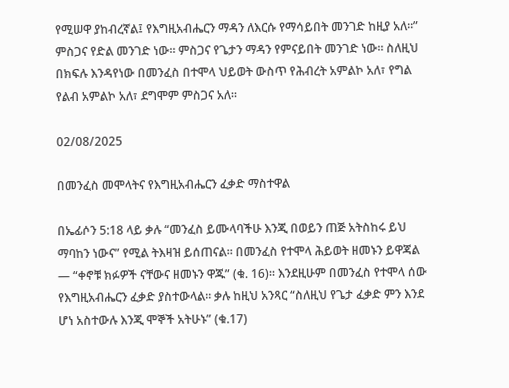የሚሠዋ ያከብረኛል፤ የእግዚአብሔርን ማዳን ለእርሱ የማሳይበት መንገድ ከዚያ አለ።” ምስጋና የድል መንገድ ነው። ምስጋና የጌታን ማዳን የምናይበት መንገድ ነው። ስለዚህ በክፍሉ እንዳየነው በመንፈስ በተሞላ ህይወት ውስጥ የሕብረት አምልኮ አለ፣ የግል የልብ አምልኮ አለ፣ ደግሞም ምስጋና አለ።

02/08/2025

በመንፈስ መሞላትና የእግዚአብሔርን ፈቃድ ማስተዋል

በኤፊሶን 5:18 ላይ ቃሉ “መንፈስ ይሙላባችሁ እንጂ በወይን ጠጅ አትስከሩ ይህ ማባከን ነውና” የሚል ትእዛዝ ይሰጠናል። በመንፈስ የተሞላ ሕይወት ዘመኑን ይዋጃል — “ቀኖቹ ክፉዎች ናቸውና ዘመኑን ዋጁ” (ቁ. 16)። እንደዚሁም በመንፈስ የተሞላ ሰው የእግዚአብሔርን ፈቃድ ያስተውላል። ቃሉ ከዚህ አንጻር “ስለዚህ የጌታ ፈቃድ ምን እንደ ሆነ አስተውሉ እንጂ ሞኞች አትሁኑ” (ቁ.17)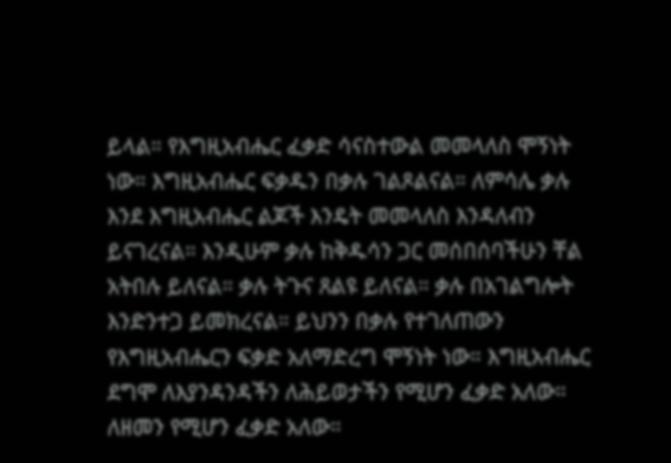ይላል። የእግዚአብሔር ፈቃድ ሳናስተውል መመላለስ ሞኝነት ነው። እግዚአብሔር ፍቃዱን በቃሉ ገልጾልናል። ለምሳሌ ቃሉ እንደ እግዚአብሔር ልጆች እንዴት መመላለስ እንዳለብን ይናገረናል። እንዲሁም ቃሉ ከቅዱሳን ጋር መሰበሰባችሁን ቸል አትበሉ ይለናል። ቃሉ ትጉና ጸልዩ ይለናል። ቃሉ በአገልግሎት እንድንተጋ ይመክረናል። ይህንን በቃሉ የተገለጠውን የእግዚአብሔርን ፍቃድ አለማድረግ ሞኝነት ነው። እግዚአብሔር ደግሞ ለእያንዳንዳችን ለሕይወታችን የሚሆን ፈቃድ አለው። ለዘመን የሚሆን ፈቃድ አለው።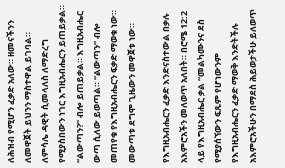ለሕዝብ የሚሆን ፈቃድ አለው። ዘመናችንን ለመዋጀት ይህንን ማስተዋል ይገባል። ለምሳሌ ዳዊት ሲመላለስ ለማድረግ የሚያስበውን ነገር እግዚአብሔርን ይጠይቃል። “ልውጣን?” ብሎ ይጠይቃል። እግዚአብሔር ውጣ ሲለው ይወጣል። “ልውጣን” ብሎ መጠየቁ የእግዚአብሔርን ፍቃድ ማወቁ ነው። መውጣቱ ደግሞ ጊዜውን መዋጀቱ ነው።

የእግዚአብሔርን ፈቃድ እንድናስተውል በቃሉ አእምሮአችን መለወጥ አለበት። በሮሜ 12:2 ላይ የእግዚአብሔር ቃል “መልካሙንና ደስ የሚያሰኘውን ፍጹም የሆነውንም የእግዚአብሔርን ፈቃድ ማወቅ እንድትችሉ አእምሮአችሁን በማደስ ሕይወታችሁ ይለወጥ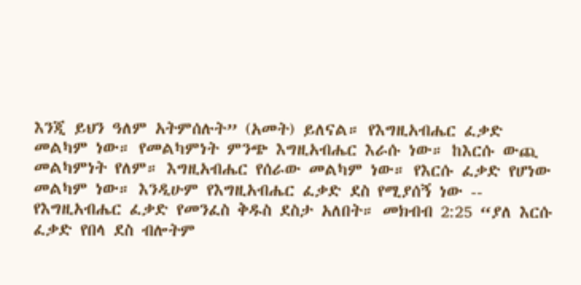እንጂ ይህን ዓለም አትምሰሉት” (አመት) ይለናል። የእግዚአብሔር ፈቃድ መልካም ነው። የመልካምነት ምንጭ እግዚአብሔር እራሱ ነው። ከእርሱ ውጪ መልካምነት የለም። እግዚአብሔር የሰራው መልካም ነው። የእርሱ ፈቃድ የሆነው መልካም ነው። እንዲሁም የእግዚአብሔር ፈቃድ ደስ የሚያሰኝ ነው -- የእግዚአብሔር ፈቃድ የመንፈስ ቅዱስ ደስታ አለበት። መክብብ 2:25 “ያለ እርሱ ፈቃድ የበላ ደስ ብሎትም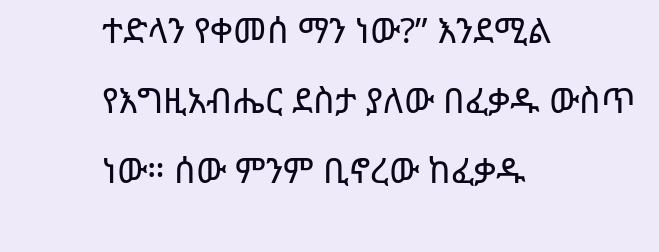ተድላን የቀመሰ ማን ነው?” እንደሚል የእግዚአብሔር ደስታ ያለው በፈቃዱ ውስጥ ነው። ሰው ምንም ቢኖረው ከፈቃዱ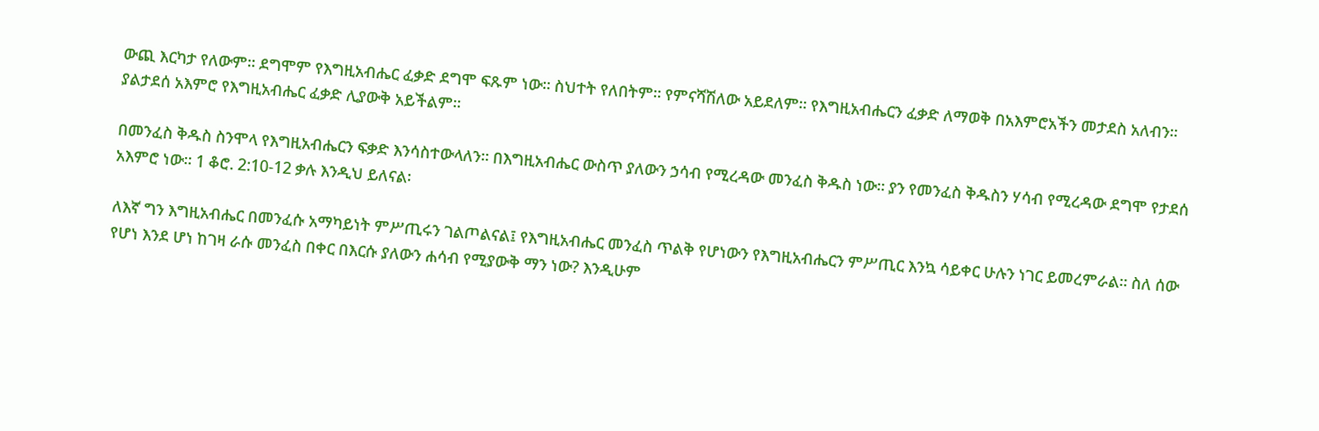ውጪ እርካታ የለውም። ደግሞም የእግዚአብሔር ፈቃድ ደግሞ ፍጹም ነው። ስህተት የለበትም። የምናሻሽለው አይደለም። የእግዚአብሔርን ፈቃድ ለማወቅ በአእምሮአችን መታደስ አለብን። ያልታደሰ አእምሮ የእግዚአብሔር ፈቃድ ሊያውቅ አይችልም።

በመንፈስ ቅዱስ ስንሞላ የእግዚአብሔርን ፍቃድ እንሳስተውላለን። በእግዚአብሔር ውስጥ ያለውን ኃሳብ የሚረዳው መንፈስ ቅዱስ ነው። ያን የመንፈስ ቅዱስን ሃሳብ የሚረዳው ደግሞ የታደሰ አእምሮ ነው። 1 ቆሮ. 2:10-12 ቃሉ እንዲህ ይለናል፡

ለእኛ ግን እግዚአብሔር በመንፈሱ አማካይነት ምሥጢሩን ገልጦልናል፤ የእግዚአብሔር መንፈስ ጥልቅ የሆነውን የእግዚአብሔርን ምሥጢር እንኳ ሳይቀር ሁሉን ነገር ይመረምራል። ስለ ሰው የሆነ እንደ ሆነ ከገዛ ራሱ መንፈስ በቀር በእርሱ ያለውን ሐሳብ የሚያውቅ ማን ነው? እንዲሁም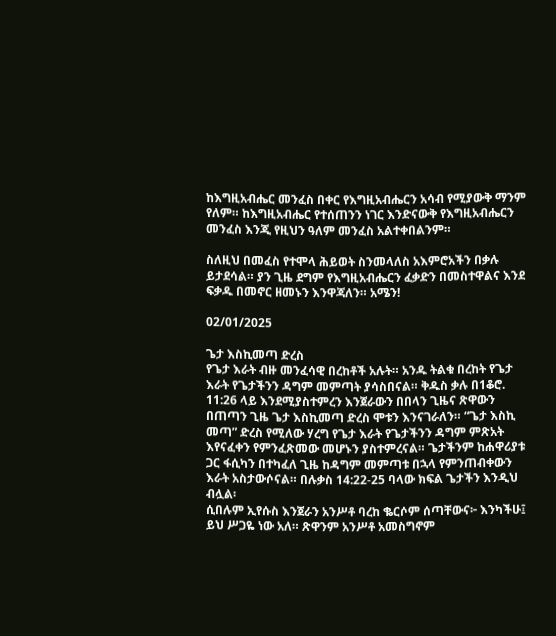ከእግዚአብሔር መንፈስ በቀር የእግዚአብሔርን አሳብ የሚያውቅ ማንም የለም። ከእግዚአብሔር የተሰጠንን ነገር እንድናውቅ የእግዚአብሔርን መንፈስ እንጂ የዚህን ዓለም መንፈስ አልተቀበልንም።

ስለዚህ በመፈስ የተሞላ ሕይወት ስንመላለስ አእምሮአችን በቃሉ ይታደሳል። ያን ጊዜ ደግም የእግዚአብሔርን ፈቃድን በመስተዋልና እንደ ፍቃዱ በመኖር ዘመኑን እንዋጃለን። አሜን!

02/01/2025

ጌታ እስኪመጣ ድረስ
የጌታ እራት ብዙ መንፈሳዊ በረከቶች አሉት። አንዱ ትልቁ በረከት የጌታ እራት የጌታችንን ዳግም መምጣት ያሳስበናል። ቅዱስ ቃሉ በ1ቆሮ. 11:26 ላይ እንደሚያስተምረን እንጀራውን በበላን ጊዜና ጽዋውን በጠጣን ጊዜ ጌታ እስኪመጣ ድረስ ሞቱን እንናገራለን። “ጌታ እስኪ መጣ” ድረስ የሚለው ሃረግ የጌታ እራት የጌታችንን ዳግም ምጽአት እየናፈቀን የምንፈጽመው መሆኑን ያስተምረናል። ጌታችንም ከሐዋሪያቱ ጋር ፋሲካን በተካፈለ ጊዜ ከዳግም መምጣቱ በኋላ የምንጠብቀውን እራት አስታውሶናል። በሉቃስ 14:22-25 ባላው ክፍል ጌታችን እንዲህ ብሏል፡
ሲበሉም ኢየሱስ እንጀራን አንሥቶ ባረከ ቈርሶም ሰጣቸውና፦ እንካችሁ፤ ይህ ሥጋዬ ነው አለ። ጽዋንም አንሥቶ አመስግኖም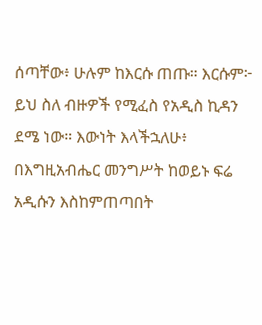ሰጣቸው፥ ሁሉም ከእርሱ ጠጡ። እርሱም፦ ይህ ስለ ብዙዎች የሚፈስ የአዲስ ኪዳን ደሜ ነው። እውነት እላችኋለሁ፥ በእግዚአብሔር መንግሥት ከወይኑ ፍሬ አዲሱን እስከምጠጣበት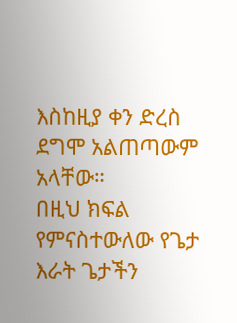እስከዚያ ቀን ድረስ ደግሞ አልጠጣውም አላቸው።
በዚህ ክፍል የምናስተውለው የጌታ እራት ጌታችን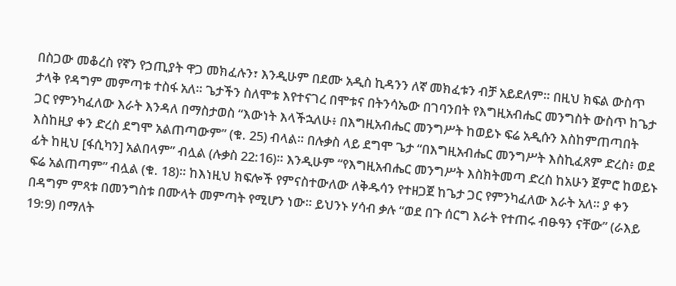በስጋው መቆረስ የኛን የኃጢያት ዋጋ መክፈሉን፣ እንዲሁም በደሙ አዲስ ኪዳንን ለኛ መክፈቱን ብቻ አይደለም። በዚህ ክፍል ውስጥ ታላቅ የዳግም መምጣቱ ተስፋ አለ። ጌታችን ስለሞቱ እየተናገረ በሞቱና በትንሳኤው በገባንበት የእግዚአብሔር መንግስት ውስጥ ከጌታ ጋር የምንካፈለው እራት እንዳለ በማስታወስ “እውነት እላችኋለሁ፥ በእግዚአብሔር መንግሥት ከወይኑ ፍሬ አዲሱን እስከምጠጣበት እስከዚያ ቀን ድረስ ደግሞ አልጠጣውም” (ቁ. 25) ብላል። በሉቃስ ላይ ደግሞ ጌታ “በእግዚአብሔር መንግሥት እስኪፈጸም ድረስ፥ ወደ ፊት ከዚህ [ፋሲካን] አልበላም” ብሏል (ሉቃስ 22:16)። እንዲሁም “የእግዚአብሔር መንግሥት እስክትመጣ ድረስ ከአሁን ጀምሮ ከወይኑ ፍሬ አልጠጣም” ብሏል (ቁ. 18)። ከእነዚህ ክፍሎች የምናስተውለው ለቅዱሳን የተዘጋጀ ከጌታ ጋር የምንካፈለው እራት አለ። ያ ቀን በዳግም ምጻቱ በመንግስቱ በሙላት መምጣት የሚሆን ነው። ይህንኑ ሃሳብ ቃሉ “ወደ በጉ ሰርግ እራት የተጠሩ ብፁዓን ናቸው” (ራእይ 19:9) በማለት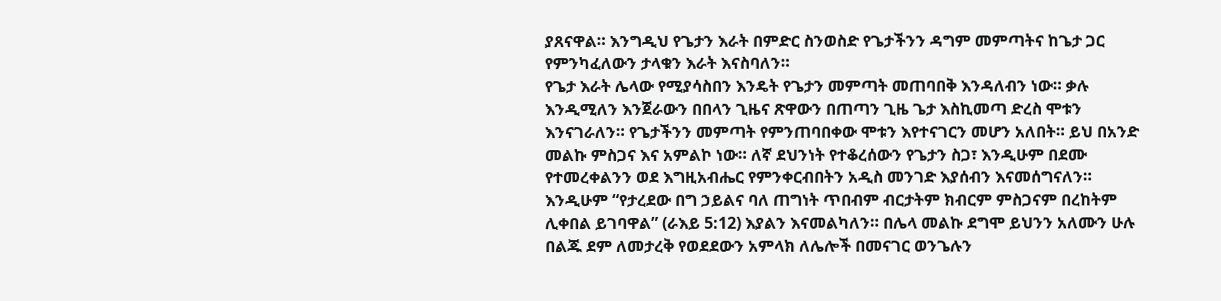ያጸናዋል። እንግዲህ የጌታን እራት በምድር ስንወስድ የጌታችንን ዳግም መምጣትና ከጌታ ጋር የምንካፈለውን ታላቁን እራት እናስባለን።
የጌታ እራት ሌላው የሚያሳስበን እንዴት የጌታን መምጣት መጠባበቅ እንዳለብን ነው። ቃሉ እንዲሚለን እንጀራውን በበላን ጊዜና ጽዋውን በጠጣን ጊዜ ጌታ እስኪመጣ ድረስ ሞቱን እንናገራለን። የጌታችንን መምጣት የምንጠባበቀው ሞቱን እየተናገርን መሆን አለበት። ይህ በአንድ መልኩ ምስጋና እና አምልኮ ነው። ለኛ ደህንነት የተቆረሰውን የጌታን ስጋ፣ እንዲሁም በደሙ የተመረቀልንን ወደ እግዚአብሔር የምንቀርብበትን አዲስ መንገድ እያሰብን እናመሰግናለን። እንዲሁም “የታረደው በግ ኃይልና ባለ ጠግነት ጥበብም ብርታትም ክብርም ምስጋናም በረከትም ሊቀበል ይገባዋል” (ራእይ 5:12) እያልን እናመልካለን። በሌላ መልኩ ደግሞ ይህንን አለሙን ሁሉ በልጁ ደም ለመታረቅ የወደደውን አምላክ ለሌሎች በመናገር ወንጌሉን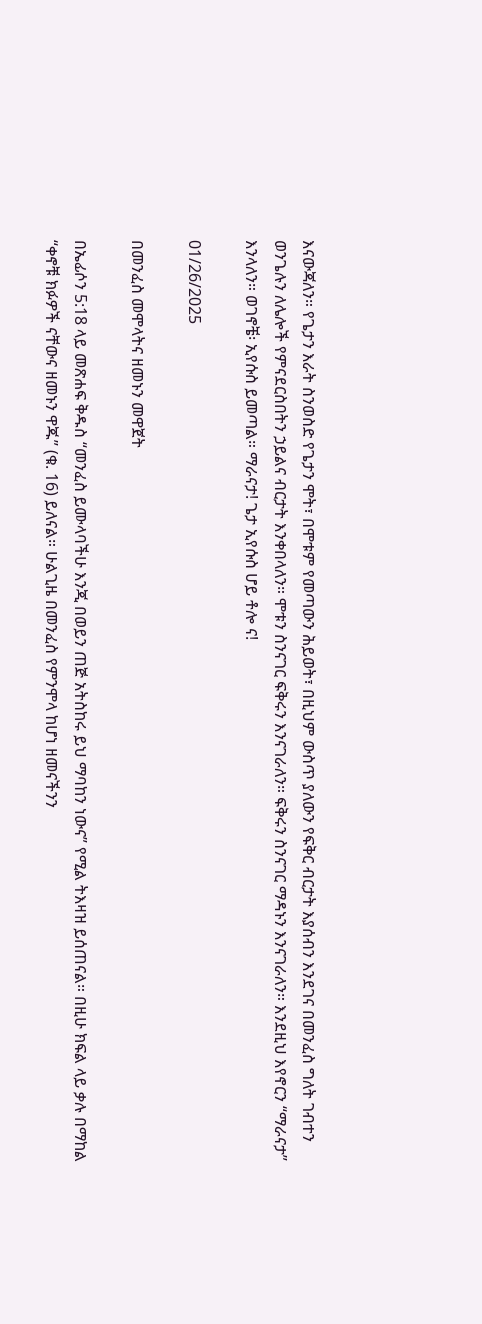እናውጃለን። የጌታን እራት ስንወስድ የጌታን ሞት፣ በሞቱም የመጣውን ሕይወት፣ በዚህም ውስጥ ያለውን የፍቅር ብርታት እያሰብን እንደገና በመንፈስ ግለት ገብተን ወንጌሉን ለሌሎች የምናደርስበትን ኃይልና ብርታት እንቀበላለን። ሞቱን ስንናገር ፍቅሩን እንናገራለን። ፍቅሩን ስንናገር ማዳኑን እንናገራለን። እንደዚህ እየኖርን “ማራናታ” እንላለን። ወገኖቼ፡ ኢየሱስ ይመጣል። ማራናታ! ጌታ ኢየሱስ ሆይ ቶሎ ና!

01/26/2025

በመንፈስ መሞላትና ዘመኑን መዋጀት

በኤፊሶን 5:18 ላይ መጽሐፍ ቅዱስ “መንፈስ ይሙላባችሁ እንጂ በወይን ጠጅ አትስከሩ ይህ ማባከን ነውና” የሚል ትእዛዝ ይሰጠናል። በዚሁ ክፍል ላይ ቃሉ በማከል “ቀኖቹ ክፉዎች ናቸውና ዘመኑን ዋጁ” (ቁ. 16) ይለናል። ሁልጊዜ በመንፈስ የምንሞላ ከሆነ ዘመናችንን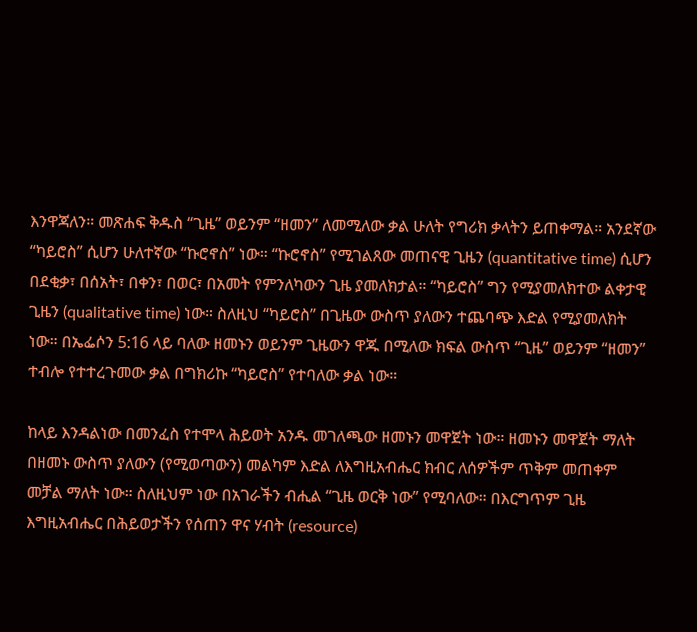እንዋጃለን። መጽሐፍ ቅዱስ “ጊዜ” ወይንም “ዘመን” ለመሚለው ቃል ሁለት የግሪክ ቃላትን ይጠቀማል። አንደኛው “ካይሮስ” ሲሆን ሁለተኛው “ኩሮኖስ” ነው። “ኩሮኖስ” የሚገልጸው መጠናዊ ጊዜን (quantitative time) ሲሆን በደቂቃ፣ በሰአት፣ በቀን፣ በወር፣ በአመት የምንለካውን ጊዜ ያመለክታል። “ካይሮስ” ግን የሚያመለክተው ልቀታዊ ጊዜን (qualitative time) ነው። ስለዚህ “ካይሮስ” በጊዜው ውስጥ ያለውን ተጨባጭ እድል የሚያመለክት ነው። በኤፌሶን 5:16 ላይ ባለው ዘመኑን ወይንም ጊዜውን ዋጁ በሚለው ክፍል ውስጥ “ጊዜ” ወይንም “ዘመን” ተብሎ የተተረጉመው ቃል በግክሪኩ “ካይሮስ” የተባለው ቃል ነው።

ከላይ እንዳልነው በመንፈስ የተሞላ ሕይወት አንዱ መገለጫው ዘመኑን መዋጀት ነው። ዘመኑን መዋጀት ማለት በዘመኑ ውስጥ ያለውን (የሚወጣውን) መልካም እድል ለእግዚአብሔር ክብር ለሰዎችም ጥቅም መጠቀም መቻል ማለት ነው። ስለዚህም ነው በአገራችን ብሒል “ጊዜ ወርቅ ነው” የሚባለው። በእርግጥም ጊዜ እግዚአብሔር በሕይወታችን የሰጠን ዋና ሃብት (resource)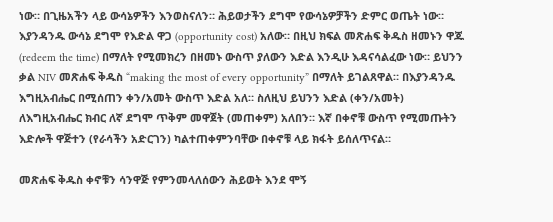ነው። በጊዜአችን ላይ ውሳኔዎችን እንወስናለን። ሕይወታችን ደግሞ የውሳኔዎቻችን ድምር ወጤት ነው። እያንዳንዱ ውሳኔ ደግሞ የእድል ዋጋ (opportunity cost) አለው። በዚህ ክፍል መጽሐፍ ቅዱስ ዘመኑን ዋጁ (redeem the time) በማለት የሚመክረን በዘመኑ ውስጥ ያለውን እድል እንዲሁ እዳናሳልፈው ነው። ይህንን ቃል NIV መጽሐፍ ቅዱስ “making the most of every opportunity” በማለት ይገልጸዋል። በእያንዳንዱ እግዚአብሔር በሚሰጠን ቀን/አመት ውስጥ እድል አለ። ስለዚህ ይህንን እድል (ቀን/አመት) ለእግዚአብሔር ክብር ለኛ ደግሞ ጥቅም መዋጀት (መጠቀም) አለበን። እኛ በቀኖቹ ውስጥ የሚመጡትን እድሎች ዋጅተን (የራሳችን አድርገን) ካልተጠቀምንባቸው በቀኖቹ ላይ ክፋት ይሰለጥናል።

መጽሐፍ ቅዱስ ቀኖቹን ሳንዋጅ የምንመላለሰውን ሕይወት እንደ ሞኝ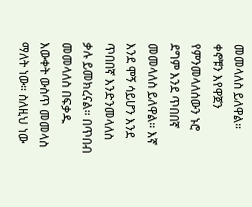መመላለስ ይለዋል። ቀኖቹን እየዋጀን የምንመላለሰውን ኑሮ ደግም እንደ ጥበበኛ መመላለስ ይለዋል። እኛ እንደ ሞኝ ሳይሆን እንደ ጥበበኛ እንድንመላለስ ቃሉ ይመክረናል። በጥበብ መመላለስ በፍቃዱ እውቀት ውስጥ መመላስ ማለት ነው። ስለዚህ ነው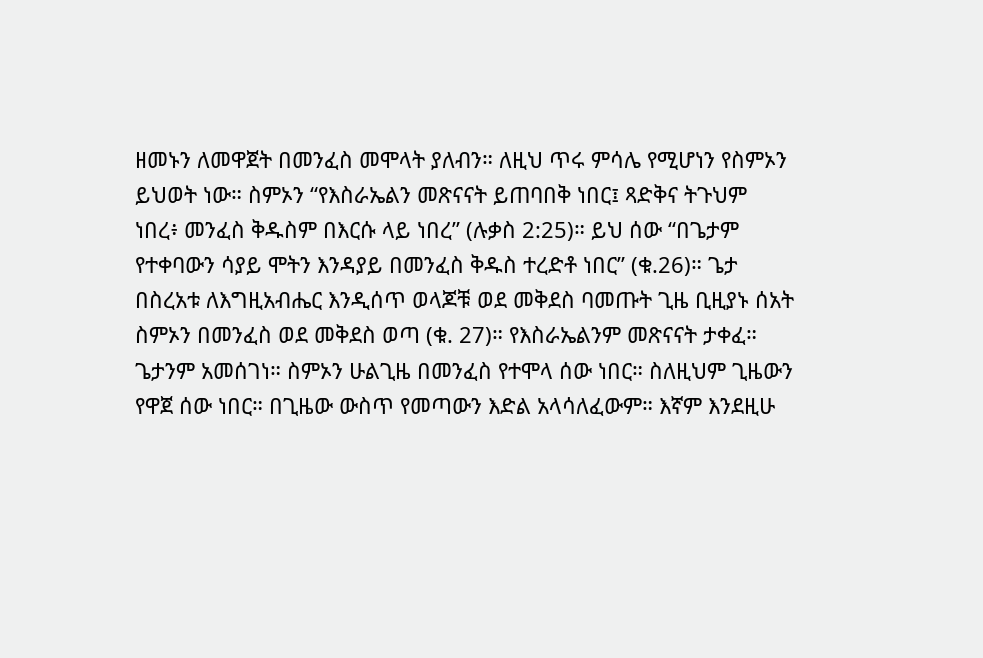ዘመኑን ለመዋጀት በመንፈስ መሞላት ያለብን። ለዚህ ጥሩ ምሳሌ የሚሆነን የስምኦን ይህወት ነው። ስምኦን “የእስራኤልን መጽናናት ይጠባበቅ ነበር፤ ጻድቅና ትጉህም ነበረ፥ መንፈስ ቅዱስም በእርሱ ላይ ነበረ” (ሉቃስ 2:25)። ይህ ሰው “በጌታም የተቀባውን ሳያይ ሞትን እንዳያይ በመንፈስ ቅዱስ ተረድቶ ነበር” (ቁ.26)። ጌታ በስረአቱ ለእግዚአብሔር እንዲሰጥ ወላጆቹ ወደ መቅደስ ባመጡት ጊዜ ቢዚያኑ ሰአት ስምኦን በመንፈስ ወደ መቅደስ ወጣ (ቁ. 27)። የእስራኤልንም መጽናናት ታቀፈ። ጌታንም አመሰገነ። ስምኦን ሁልጊዜ በመንፈስ የተሞላ ሰው ነበር። ስለዚህም ጊዜውን የዋጀ ሰው ነበር። በጊዜው ውስጥ የመጣውን እድል አላሳለፈውም። እኛም እንደዚሁ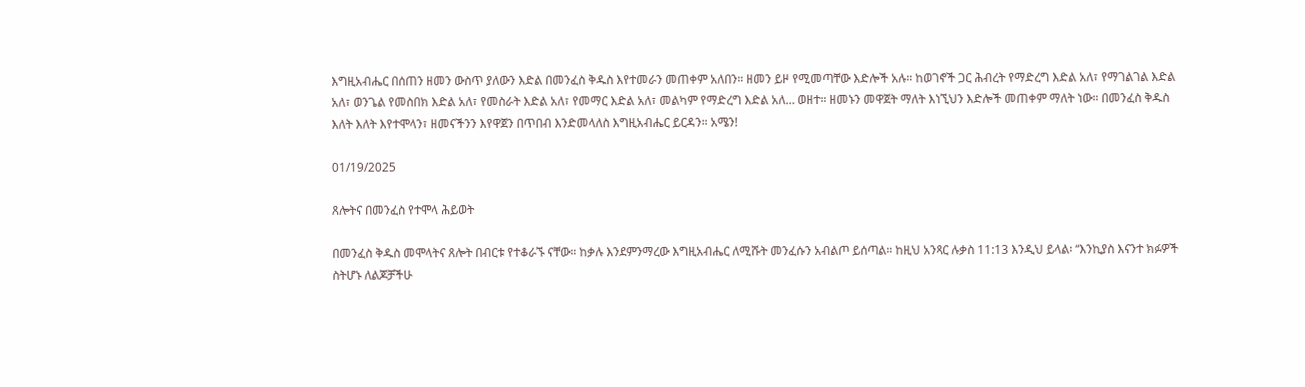እግዚአብሔር በሰጠን ዘመን ውስጥ ያለውን እድል በመንፈስ ቅዱስ እየተመራን መጠቀም አለበን። ዘመን ይዞ የሚመጣቸው እድሎች አሉ። ከወገኖች ጋር ሕብረት የማድረግ እድል አለ፣ የማገልገል እድል አለ፣ ወንጌል የመስበክ እድል አለ፣ የመስራት እድል አለ፣ የመማር እድል አለ፣ መልካም የማድረግ እድል አለ… ወዘተ። ዘመኑን መዋጀት ማለት እነኚህን እድሎች መጠቀም ማለት ነው። በመንፈስ ቅዱስ እለት እለት እየተሞላን፣ ዘመናችንን እየዋጀን በጥበብ እንድመላለስ እግዚአብሔር ይርዳን። አሜን!

01/19/2025

ጸሎትና በመንፈስ የተሞላ ሕይወት

በመንፈስ ቅዱስ መሞላትና ጸሎት በብርቱ የተቆራኙ ናቸው። ከቃሉ እንደምንማረው እግዚአብሔር ለሚሹት መንፈሱን አብልጦ ይሰጣል። ከዚህ አንጻር ሉቃስ 11:13 እንዲህ ይላል፡ “እንኪያስ እናንተ ክፉዎች ስትሆኑ ለልጆቻችሁ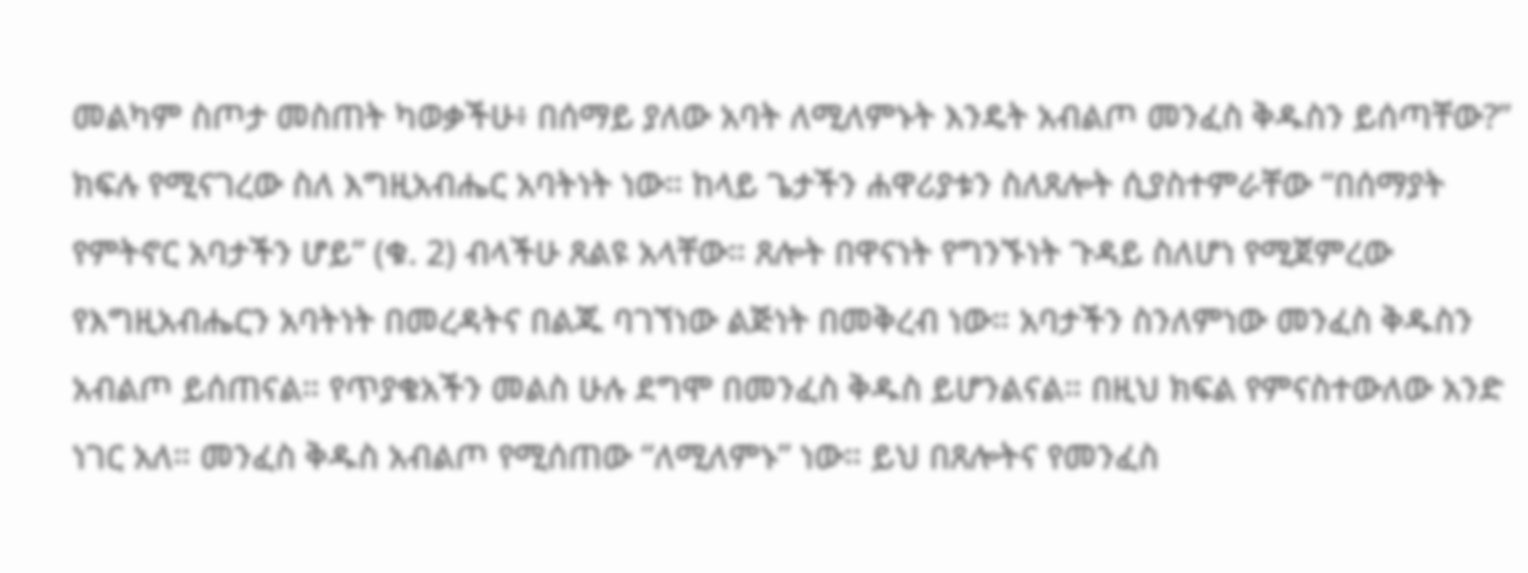መልካም ስጦታ መስጠት ካወቃችሁ፥ በሰማይ ያለው አባት ለሚለምኑት እንዴት አብልጦ መንፈስ ቅዱስን ይሰጣቸው?” ክፍሉ የሚናገረው ስለ እግዚአብሔር አባትነት ነው። ከላይ ጌታችን ሐዋሪያቱን ስለጸሎት ሲያስተምራቸው “በሰማያት የምትኖር አባታችን ሆይ” (ቁ. 2) ብላችሁ ጸልዩ አላቸው። ጸሎት በዋናነት የግንኙነት ጉዳይ ስለሆነ የሚጀምረው የእግዚአብሔርን አባትነት በመረዳትና በልጁ ባገኘነው ልጅነት በመቅረብ ነው። አባታችን ስንለምነው መንፈስ ቅዱስን አብልጦ ይሰጠናል። የጥያቄአችን መልስ ሁሉ ደግሞ በመንፈስ ቅዱስ ይሆንልናል። በዚህ ክፍል የምናስተውለው አንድ ነገር አለ። መንፈስ ቅዱስ አብልጦ የሚሰጠው “ለሚለምኑ” ነው። ይህ በጸሎትና የመንፈስ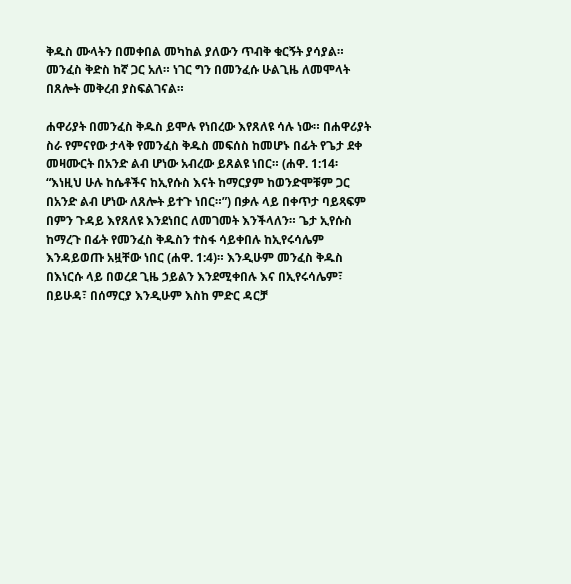ቅዱስ ሙላትን በመቀበል መካከል ያለውን ጥብቅ ቁርኝት ያሳያል። መንፈስ ቅድስ ከኛ ጋር አለ። ነገር ግን በመንፈሱ ሁልጊዜ ለመሞላት በጸሎት መቅረብ ያስፍልገናል።

ሐዋሪያት በመንፈስ ቅዱስ ይሞሉ የነበረው እየጸለዩ ሳሉ ነው። በሐዋሪያት ስራ የምናየው ታላቅ የመንፈስ ቅዱስ መፍሰስ ከመሆኑ በፊት የጌታ ደቀ መዛሙርት በአንድ ልብ ሆነው አብረው ይጸልዩ ነበር። (ሐዋ. 1:14፡ “እነዚህ ሁሉ ከሴቶችና ከኢየሱስ እናት ከማርያም ከወንድሞቹም ጋር በአንድ ልብ ሆነው ለጸሎት ይተጉ ነበር።”) በቃሉ ላይ በቀጥታ ባይጻፍም በምን ጉዳይ እየጸለዩ እንደነበር ለመገመት እንችላለን። ጌታ ኢየሱስ ከማረጉ በፊት የመንፈስ ቅዱስን ተስፋ ሳይቀበሉ ከኢየሩሳሌም እንዳይወጡ አዟቸው ነበር (ሐዋ. 1:4)። እንዲሁም መንፈስ ቅዱስ በእነርሱ ላይ በወረደ ጊዜ ኃይልን እንደሚቀበሉ እና በኢየሩሳሌም፣ በይሁዳ፣ በሰማርያ እንዲሁም እስከ ምድር ዳርቻ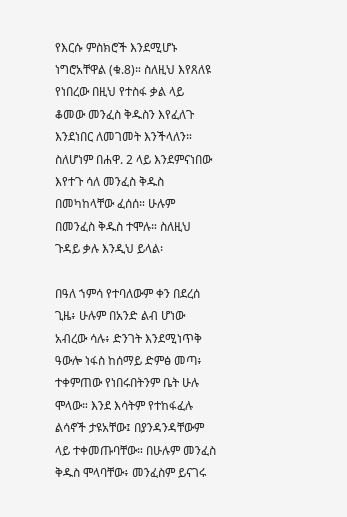የእርሱ ምስክሮች እንደሚሆኑ ነግሮአቸዋል (ቁ.8)። ስለዚህ እየጸለዩ የነበረው በዚህ የተስፋ ቃል ላይ ቆመው መንፈስ ቅዱስን እየፈለጉ እንደነበር ለመገመት እንችላለን። ስለሆነም በሐዋ. 2 ላይ እንደምናነበው እየተጉ ሳለ መንፈስ ቅዱስ በመካከላቸው ፈሰሰ። ሁሉም በመንፈስ ቅዱስ ተሞሉ። ስለዚህ ጉዳይ ቃሉ እንዲህ ይላል፡

በዓለ ኀምሳ የተባለውም ቀን በደረሰ ጊዜ፥ ሁሉም በአንድ ልብ ሆነው አብረው ሳሉ፥ ድንገት እንደሚነጥቅ ዓውሎ ነፋስ ከሰማይ ድምፅ መጣ፥ ተቀምጠው የነበሩበትንም ቤት ሁሉ ሞላው። እንደ እሳትም የተከፋፈሉ ልሳኖች ታዩአቸው፤ በያንዳንዳቸውም ላይ ተቀመጡባቸው። በሁሉም መንፈስ ቅዱስ ሞላባቸው፥ መንፈስም ይናገሩ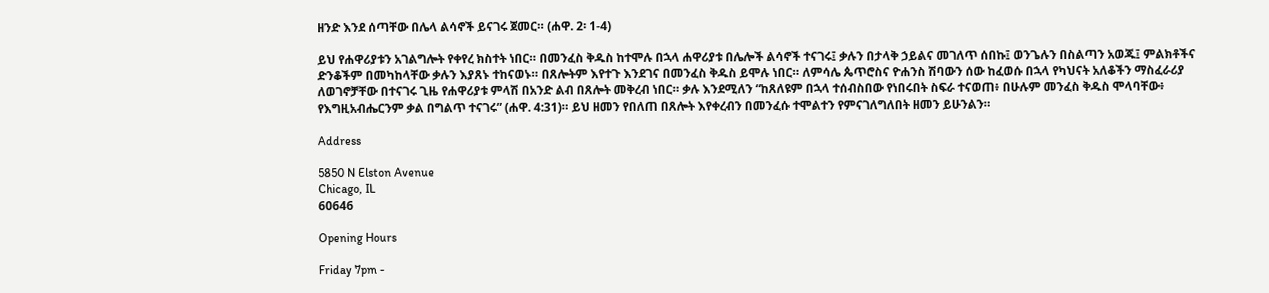ዘንድ እንደ ሰጣቸው በሌላ ልሳኖች ይናገሩ ጀመር። (ሐዋ. 2፡ 1-4)

ይህ የሐዋሪያቱን አገልግሎት የቀየረ ክስተት ነበር። በመንፈስ ቅዱስ ከተሞሉ በኋላ ሐዋሪያቱ በሌሎች ልሳኖች ተናገሩ፤ ቃሉን በታላቅ ኃይልና መገለጥ ሰበኩ፤ ወንጌሉን በስልጣን አወጁ፤ ምልክቶችና ድንቆችም በመካከላቸው ቃሉን እያጸኑ ተከናወኑ። በጸሎትም እየተጉ እንደገና በመንፈስ ቅዱስ ይሞሉ ነበር። ለምሳሌ ጴጥሮስና ዮሐንስ ሽባውን ሰው ከፈወሱ በኋላ የካህናት አለቆችን ማስፈራሪያ ለወገኖቻቸው በተናገሩ ጊዜ የሐዋሪያቱ ምላሽ በአንድ ልብ በጸሎት መቅረብ ነበር። ቃሉ እንደሚለን “ከጸለዩም በኋላ ተሰብስበው የነበሩበት ስፍራ ተናወጠ፥ በሁሉም መንፈስ ቅዱስ ሞላባቸው፥ የእግዚአብሔርንም ቃል በግልጥ ተናገሩ” (ሐዋ. 4:31)። ይህ ዘመን የበለጠ በጸሎት እየቀረብን በመንፈሱ ተሞልተን የምናገለግለበት ዘመን ይሁንልን።

Address

5850 N Elston Avenue
Chicago, IL
60646

Opening Hours

Friday 7pm -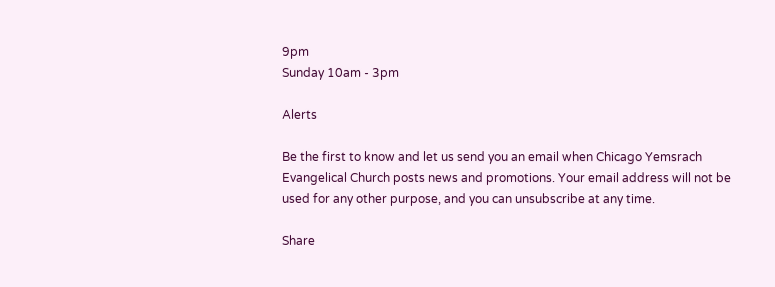9pm
Sunday 10am - 3pm

Alerts

Be the first to know and let us send you an email when Chicago Yemsrach Evangelical Church posts news and promotions. Your email address will not be used for any other purpose, and you can unsubscribe at any time.

Share